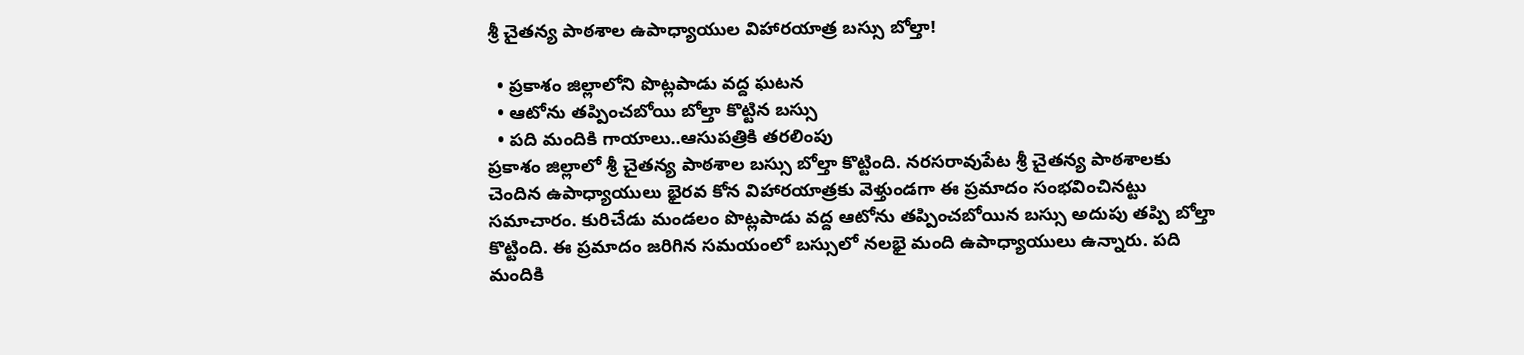శ్రీ చైతన్య పాఠశాల ఉపాధ్యాయుల విహారయాత్ర బస్సు బోల్తా!

  • ప్రకాశం జిల్లాలోని పొట్లపాడు వద్ద ఘటన
  • ఆటోను తప్పించబోయి బోల్తా కొట్టిన బస్సు
  • పది మందికి గాయాలు..ఆసుపత్రికి తరలింపు
ప్రకాశం జిల్లాలో శ్రీ చైతన్య పాఠశాల బస్సు బోల్తా కొట్టింది. నరసరావుపేట శ్రీ చైతన్య పాఠశాలకు చెందిన ఉపాధ్యాయులు భైరవ కోన విహారయాత్రకు వెళ్తుండగా ఈ ప్రమాదం సంభవించినట్టు సమాచారం. కురిచేడు మండలం పొట్లపాడు వద్ద ఆటోను తప్పించబోయిన బస్సు అదుపు తప్పి బోల్తా కొట్టింది. ఈ ప్రమాదం జరిగిన సమయంలో బస్సులో నలభై మంది ఉపాధ్యాయులు ఉన్నారు. పది మందికి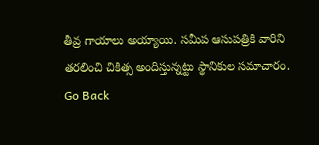తీవ్ర గాయాలు అయ్యాయి. సమీప ఆసుపత్రికి వారిని తరలించి చికిత్స అందిస్తున్నట్టు స్థానికుల సమాచారం.
Go Back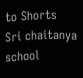to Shorts
Sri chaitanya school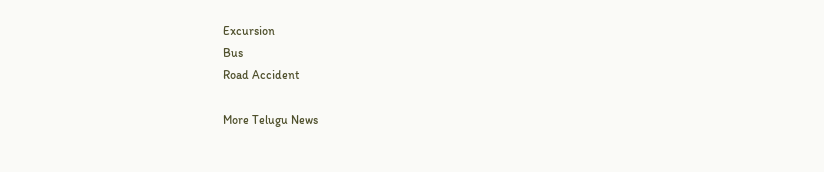Excursion
Bus
Road Accident

More Telugu News